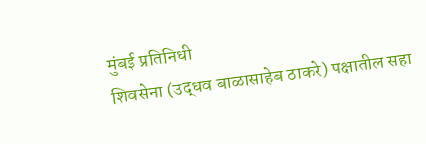मुंबई प्रतिनिधी
शिवसेना (उद्धव बाळासाहेब ठाकरे) पक्षातील सहा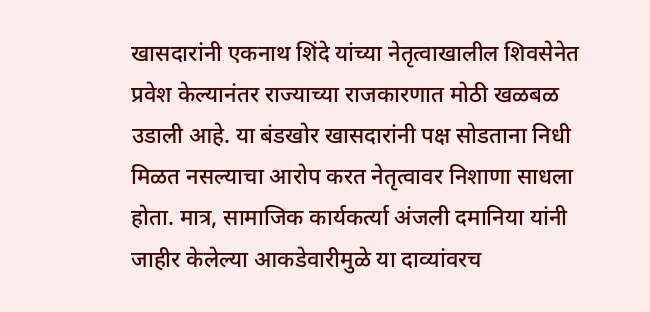खासदारांनी एकनाथ शिंदे यांच्या नेतृत्वाखालील शिवसेनेत प्रवेश केल्यानंतर राज्याच्या राजकारणात मोठी खळबळ उडाली आहे. या बंडखोर खासदारांनी पक्ष सोडताना निधी मिळत नसल्याचा आरोप करत नेतृत्वावर निशाणा साधला होता. मात्र, सामाजिक कार्यकर्त्या अंजली दमानिया यांनी जाहीर केलेल्या आकडेवारीमुळे या दाव्यांवरच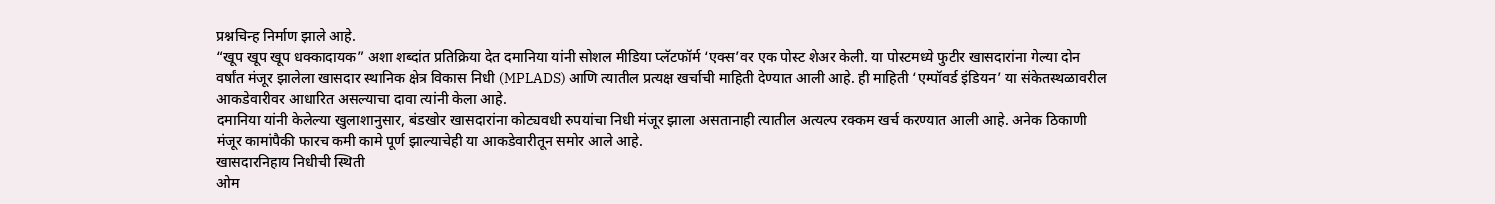प्रश्नचिन्ह निर्माण झाले आहे.
“खूप खूप खूप धक्कादायक” अशा शब्दांत प्रतिक्रिया देत दमानिया यांनी सोशल मीडिया प्लॅटफॉर्म ‘एक्स’वर एक पोस्ट शेअर केली. या पोस्टमध्ये फुटीर खासदारांना गेल्या दोन वर्षांत मंजूर झालेला खासदार स्थानिक क्षेत्र विकास निधी (MPLADS) आणि त्यातील प्रत्यक्ष खर्चाची माहिती देण्यात आली आहे. ही माहिती ‘एम्पॉवर्ड इंडियन’ या संकेतस्थळावरील आकडेवारीवर आधारित असल्याचा दावा त्यांनी केला आहे.
दमानिया यांनी केलेल्या खुलाशानुसार, बंडखोर खासदारांना कोट्यवधी रुपयांचा निधी मंजूर झाला असतानाही त्यातील अत्यल्प रक्कम खर्च करण्यात आली आहे. अनेक ठिकाणी मंजूर कामांपैकी फारच कमी कामे पूर्ण झाल्याचेही या आकडेवारीतून समोर आले आहे.
खासदारनिहाय निधीची स्थिती
ओम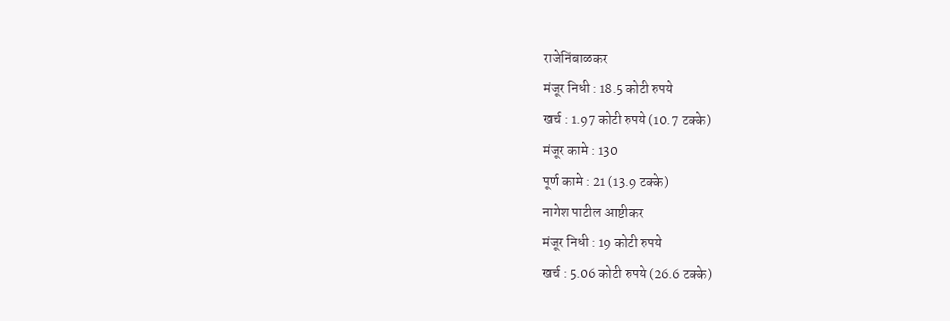राजेनिंबाळकर
मंजूर निधी : 18.5 कोटी रुपये
खर्च : 1.97 कोटी रुपये (10.7 टक्के)
मंजूर कामे : 130
पूर्ण कामे : 21 (13.9 टक्के)
नागेश पाटील आष्टीकर
मंजूर निधी : 19 कोटी रुपये
खर्च : 5.06 कोटी रुपये (26.6 टक्के)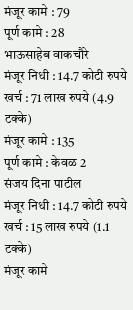मंजूर कामे : 79
पूर्ण कामे : 28
भाऊसाहेब वाकचौरे
मंजूर निधी : 14.7 कोटी रुपये
खर्च : 71 लाख रुपये (4.9 टक्के)
मंजूर कामे : 135
पूर्ण कामे : केवळ 2
संजय दिना पाटील
मंजूर निधी : 14.7 कोटी रुपये
खर्च : 15 लाख रुपये (1.1 टक्के)
मंजूर कामे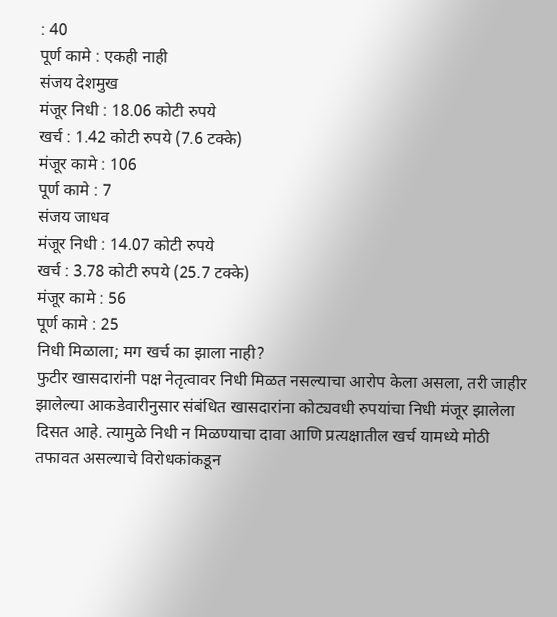: 40
पूर्ण कामे : एकही नाही
संजय देशमुख
मंजूर निधी : 18.06 कोटी रुपये
खर्च : 1.42 कोटी रुपये (7.6 टक्के)
मंजूर कामे : 106
पूर्ण कामे : 7
संजय जाधव
मंजूर निधी : 14.07 कोटी रुपये
खर्च : 3.78 कोटी रुपये (25.7 टक्के)
मंजूर कामे : 56
पूर्ण कामे : 25
निधी मिळाला; मग खर्च का झाला नाही?
फुटीर खासदारांनी पक्ष नेतृत्वावर निधी मिळत नसल्याचा आरोप केला असला, तरी जाहीर झालेल्या आकडेवारीनुसार संबंधित खासदारांना कोट्यवधी रुपयांचा निधी मंजूर झालेला दिसत आहे. त्यामुळे निधी न मिळण्याचा दावा आणि प्रत्यक्षातील खर्च यामध्ये मोठी तफावत असल्याचे विरोधकांकडून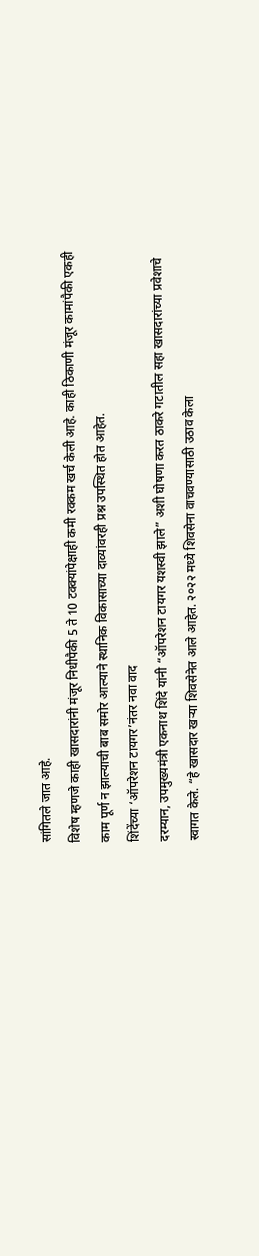सांगितले जात आहे.
विशेष म्हणजे काही खासदारांनी मंजूर निधीपैकी 5 ते 10 टक्क्यांपेक्षाही कमी रक्कम खर्च केली आहे. काही ठिकाणी मंजूर कामांपैकी एकही काम पूर्ण न झाल्याची बाब समोर आल्याने स्थानिक विकासाच्या दाव्यांवरही प्रश्न उपस्थित होत आहेत.
शिंदेंच्या ‘ऑपरेशन टायगर’नंतर नवा वाद
दरम्यान, उपमुख्यमंत्री एकनाथ शिंदे यांनी “ऑपरेशन टायगर यशस्वी झाले” अशी घोषणा करत ठाकरे गटातील सहा खासदारांच्या प्रवेशाचे स्वागत केले. “हे खासदार खऱ्या शिवसेनेत आले आहेत. २०२२ मध्ये शिवसेना वाचवण्यासाठी उठाव केला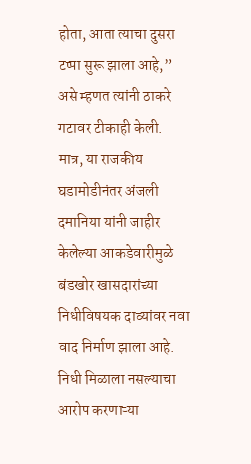होता, आता त्याचा दुसरा टप्पा सुरू झाला आहे,” असे म्हणत त्यांनी ठाकरे गटावर टीकाही केली.
मात्र, या राजकीय घडामोडीनंतर अंजली दमानिया यांनी जाहीर केलेल्या आकडेवारीमुळे बंडखोर खासदारांच्या निधीविषयक दाव्यांवर नवा वाद निर्माण झाला आहे. निधी मिळाला नसल्याचा आरोप करणाऱ्या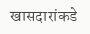खासदारांकडे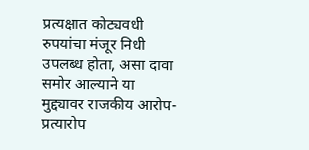प्रत्यक्षात कोट्यवधी रुपयांचा मंजूर निधी उपलब्ध होता, असा दावा समोर आल्याने या मुद्द्यावर राजकीय आरोप-प्रत्यारोप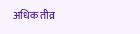अधिक तीव्र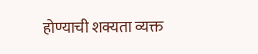होण्याची शक्यता व्यक्त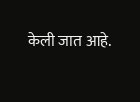केली जात आहे.